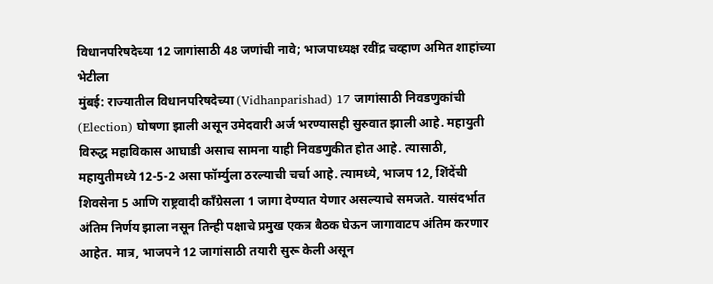विधानपरिषदेच्या 12 जागांसाठी 48 जणांची नावे; भाजपाध्यक्ष रवींद्र चव्हाण अमित शाहांच्या भेटीला
मुंबई: राज्यातील विधानपरिषदेच्या (Vidhanparishad) 17 जागांसाठी निवडणुकांची (Election) घोषणा झाली असून उमेदवारी अर्ज भरण्यासही सुरुवात झाली आहे. महायुती विरुद्ध महाविकास आघाडी असाच सामना याही निवडणुकीत होत आहे. त्यासाठी, महायुतीमध्ये 12-5-2 असा फॉर्म्युला ठरल्याची चर्चा आहे. त्यामध्ये, भाजप 12, शिंदेंची शिवसेना 5 आणि राष्ट्रवादी काँग्रेसला 1 जागा देण्यात येणार असल्याचे समजते. यासंदर्भात अंतिम निर्णय झाला नसून तिन्ही पक्षाचे प्रमुख एकत्र बैठक घेऊन जागावाटप अंतिम करणार आहेत. मात्र, भाजपने 12 जागांसाठी तयारी सुरू केली असून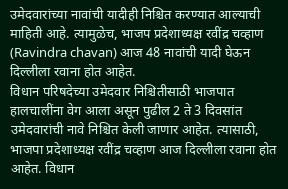उमेदवारांच्या नावांची यादीही निश्चित करण्यात आल्याची माहिती आहे. त्यामुळेच, भाजप प्रदेशाध्यक्ष रवींद्र चव्हाण (Ravindra chavan) आज 48 नावांची यादी घेऊन दिल्लीला रवाना होत आहेत.
विधान परिषदेच्या उमेदवार निश्चितीसाठी भाजपात हालचालींना वेग आला असून पुढील 2 ते 3 दिवसांत उमेदवारांची नावे निश्चित केली जाणार आहेत. त्यासाठी, भाजपा प्रदेशाध्यक्ष रवींद्र चव्हाण आज दिल्लीला रवाना होत आहेत. विधान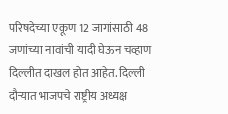परिषदेच्या एकूण 12 जागांसाठी 48 जणांच्या नावांची यादी घेऊन चव्हाण दिल्लीत दाखल होत आहेत. दिल्ली दौऱ्यात भाजपचे राष्ट्रीय अध्यक्ष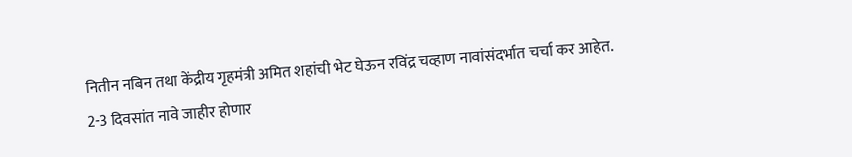नितीन नबिन तथा केंद्रीय गृहमंत्री अमित शहांची भेट घेऊन रविंद्र चव्हाण नावांसंदर्भात चर्चा कर आहेत.
2-3 दिवसांत नावे जाहीर होणार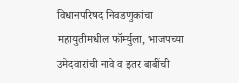विधानपरिषद निवडणुकांचा महायुतीमधील फॉर्म्युला, भाजपच्या उमेदवारांची नावे व इतर बाबींची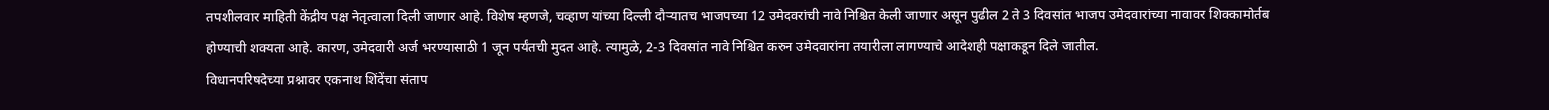तपशीलवार माहिती केंद्रीय पक्ष नेतृत्वाला दिली जाणार आहे. विशेष म्हणजे, चव्हाण यांच्या दिल्ली दौऱ्यातच भाजपच्या 12 उमेदवरांची नावे निश्चित केली जाणार असून पुढील 2 ते 3 दिवसांत भाजप उमेदवारांच्या नावावर शिक्कामोर्तब होण्याची शक्यता आहे. कारण, उमेदवारी अर्ज भरण्यासाठी 1 जून पर्यंतची मुदत आहे. त्यामुळे, 2-3 दिवसांत नावे निश्चित करुन उमेदवारांना तयारीला लागण्याचे आदेशही पक्षाकडून दिले जातील.
विधानपरिषदेच्या प्रश्नावर एकनाथ शिंदेंचा संताप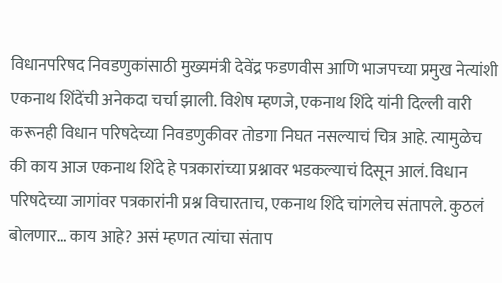विधानपरिषद निवडणुकांसाठी मुख्यमंत्री देवेंद्र फडणवीस आणि भाजपच्या प्रमुख नेत्यांशी एकनाथ शिंदेंची अनेकदा चर्चा झाली. विशेष म्हणजे, एकनाथ शिंदे यांनी दिल्ली वारी करूनही विधान परिषदेच्या निवडणुकीवर तोडगा निघत नसल्याचं चित्र आहे. त्यामुळेच की काय आज एकनाथ शिंदे हे पत्रकारांच्या प्रश्नावर भडकल्याचं दिसून आलं. विधान परिषदेच्या जागांवर पत्रकारांनी प्रश्न विचारताच, एकनाथ शिंदे चांगलेच संतापले. कुठलं बोलणार… काय आहे? असं म्हणत त्यांचा संताप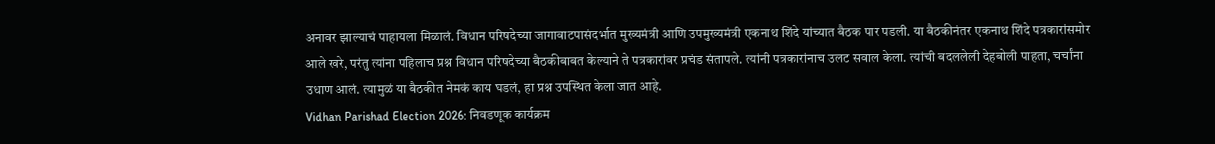अनावर झाल्याचं पाहायला मिळालं. विधान परिषदेच्या जागावाटपासंदर्भात मुख्यमंत्री आणि उपमुख्यमंत्री एकनाथ शिंदे यांच्यात बैठक पार पडली. या बैठकीनंतर एकनाथ शिंदे पत्रकारांसमोर आले खरे, परंतु त्यांना पहिलाच प्रश्न विधान परिषदेच्या बैठकीबाबत केल्याने ते पत्रकारांवर प्रचंड संतापले. त्यांनी पत्रकारांनाच उलट सवाल केला. त्यांची बदललेली देहबोली पाहता, चर्चांना उधाण आलं. त्यामुळं या बैठकीत नेमकं काय घडलं, हा प्रश्न उपस्थित केला जात आहे.
Vidhan Parishad Election 2026: निवडणूक कार्यक्रम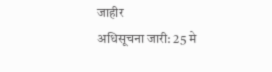जाहीर
अधिसूचना जारी: 25 मे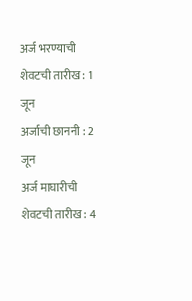अर्ज भरण्याची शेवटची तारीख : 1 जून
अर्जाची छाननी : 2 जून
अर्ज माघारीची शेवटची तारीख : 4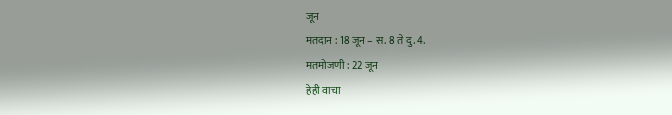जून
मतदान : 18 जून – स. 8 ते दु. 4.
मतमोजणी : 22 जून
हेही वाचा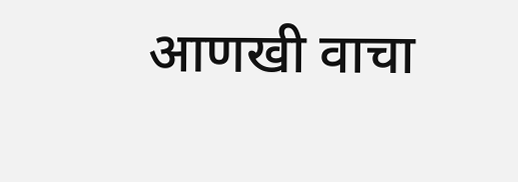आणखी वाचा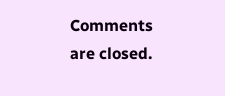Comments are closed.